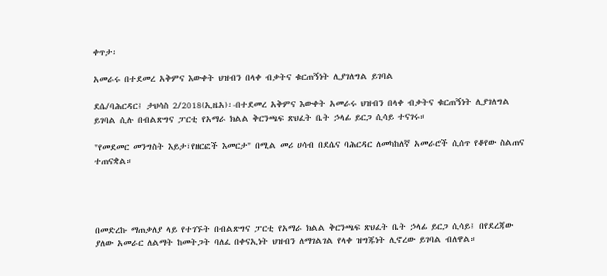ቀጥታ፡

አመራሩ በተደመረ አቅምና እውቀት ህዝብን በላቀ ብቃትና ቁርጠኝነት ሊያገለግል ይገባል

ደሴ/ባሕርዳር፤ ታህሳስ 2/2018(ኢዜአ)፡-በተደመረ አቅምና እውቀት አመራሩ ህዝብን በላቀ ብቃትና ቁርጠኝነት ሊያገለግል ይገባል ሲሉ በብልጽግና ፓርቲ የአማራ ክልል ቅርንጫፍ ጽህፈት ቤት ኃላፊ ይርጋ ሲሳይ ተናገሩ።

"የመደመር መንግስት እይታ፣የዘርፎች እመርታ" በሚል መሪ ሀሳብ በደሴና ባሕርዳር ለመካከለኛ አመራሮች ሲሰጥ የቆየው ስልጠና ተጠናቋል።




በመድረኩ ማጠቃለያ ላይ የተገኙት በብልጽግና ፓርቲ የአማራ ክልል ቅርንጫፍ ጽህፈት ቤት ኃላፊ ይርጋ ሲሳይ፤ በየደረጃው ያለው አመራር ለልማት ከመትጋት ባለፈ በቀናኢነት ህዝብን ለማገልገል የላቀ ዝግጁነት ሊኖረው ይገባል ብለዋል።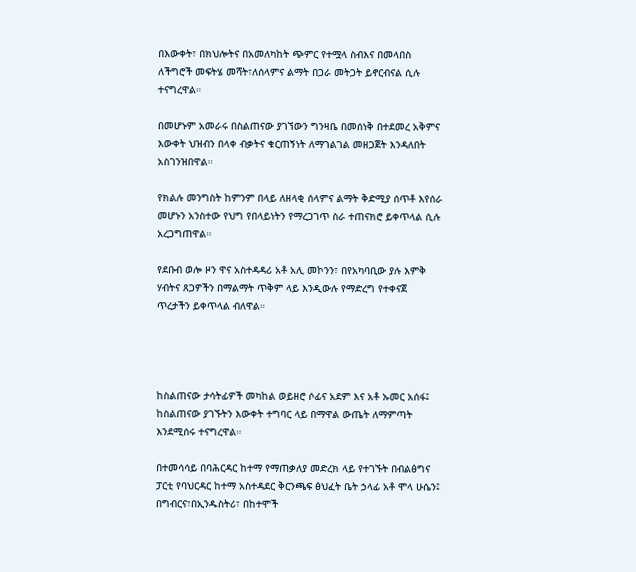በእውቀት፣ በክህሎትና በአመለካከት ጭምር የተሟላ ስብእና በመላበስ ለችግሮች መፍትሄ መሻት፣ለሰላምና ልማት በጋራ መትጋት ይኖርብናል ሲሉ ተናግረዋል።

በመሆኑም አመራሩ በስልጠናው ያገኘውን ግንዛቤ በመሰነቅ በተደመረ አቅምና እውቀት ህዝብን በላቀ ብቃትና ቁርጠኝነት ለማገልገል መዘጋጀት እንዳለበት አስገንዝበዋል።

የክልሉ መንግስት ከምንም በላይ ለዘላቂ ሰላምና ልማት ቅድሚያ ሰጥቶ እየሰራ መሆኑን አንስተው የህግ የበላይነትን የማረጋገጥ ስራ ተጠናክሮ ይቀጥላል ሲሉ አረጋግጠዋል።

የደቡብ ወሎ ዞን ዋና አስተዳዳሪ አቶ አሊ መኮንን፣ በየአካባቢው ያሉ እምቅ ሃብትና ጸጋዎችን በማልማት ጥቅም ላይ እንዲውሉ የማድረግ የተቀናጀ ጥረታችን ይቀጥላል ብለዋል።




ከስልጠናው ታሳትፊዎች መካከል ወይዘሮ ሶፊና አደም እና አቶ ኡመር አሰፋ፤ ከስልጠናው ያገኙትን እውቀት ተግባር ላይ በማዋል ውጤት ለማምጣት እንደሚሰሩ ተናግረዋል።

በተመሳሳይ በባሕርዳር ከተማ የማጠቃለያ መድረክ ላይ የተገኙት በብልፅግና ፓርቲ የባህርዳር ከተማ አስተዳደር ቅርንጫፍ ፅህፈት ቤት ኃላፊ አቶ ሞላ ሁሴን፤ በግብርና፣በኢንዱስትሪ፣ በከተሞች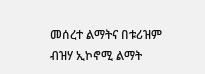መሰረተ ልማትና በቱሪዝም ብዝሃ ኢኮኖሚ ልማት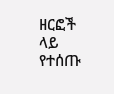ዘርፎች ላይ የተሰጡ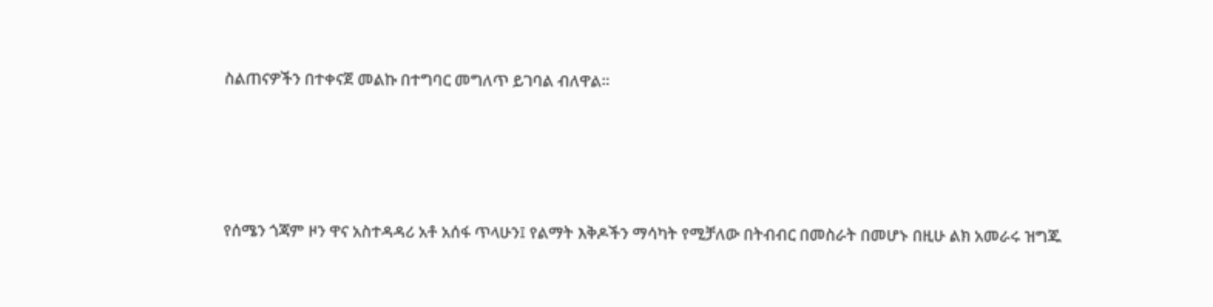ስልጠናዎችን በተቀናጀ መልኩ በተግባር መግለጥ ይገባል ብለዋል።




የሰሜን ጎጃም ዞን ዋና አስተዳዳሪ አቶ አሰፋ ጥላሁን፤ የልማት እቅዶችን ማሳካት የሚቻለው በትብብር በመስራት በመሆኑ በዚሁ ልክ አመራሩ ዝግጁ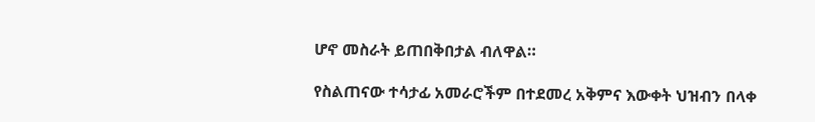ሆኖ መስራት ይጠበቅበታል ብለዋል።

የስልጠናው ተሳታፊ አመራሮችም በተደመረ አቅምና እውቀት ህዝብን በላቀ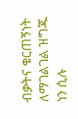ብቃትና ቁርጠኝነት ለማገልገል ዝግጁ ነን ሲሉ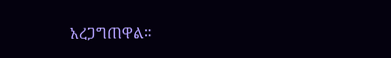አረጋግጠዋል።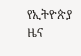የኢትዮጵያ ዜና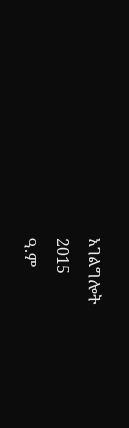አገልግሎት
2015
ዓ.ም